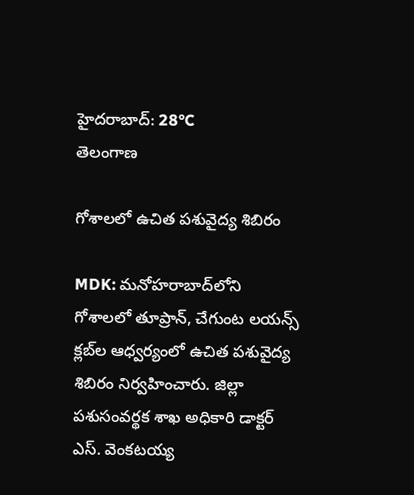హైదరాబాద్: 28°C
తెలంగాణ

గోశాలలో ఉచిత పశువైద్య శిబిరం

MDK: మనోహరాబాద్‌లోని గోశాలలో తూప్రాన్‌, చేగుంట లయన్స్‌ క్లబ్‌ల ఆధ్వర్యంలో ఉచిత పశువైద్య శిబిరం నిర్వహించారు. జిల్లా పశుసంవర్థక శాఖ అధికారి డాక్టర్‌ ఎస్‌. వెంకటయ్య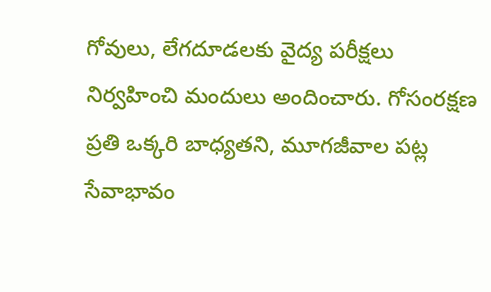గోవులు, లేగదూడలకు వైద్య పరీక్షలు నిర్వహించి మందులు అందించారు. గోసంరక్షణ ప్రతి ఒక్కరి బాధ్యతని, మూగజీవాల పట్ల సేవాభావం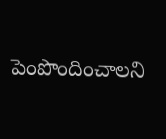పెంపొందించాలని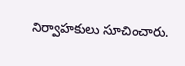నిర్వాహకులు సూచించారు.